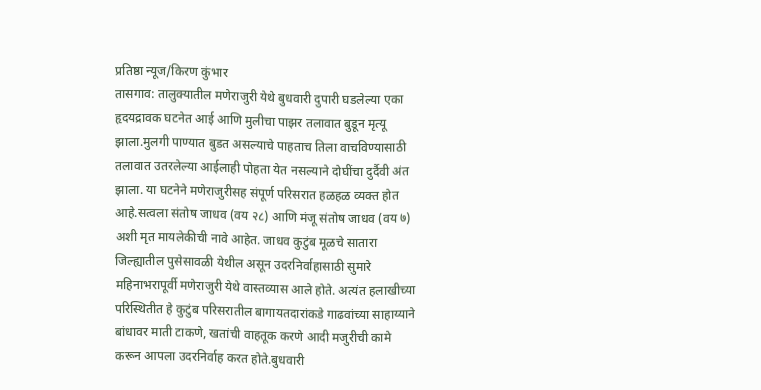प्रतिष्ठा न्यूज/किरण कुंभार
तासगाव: तालुक्यातील मणेराजुरी येथे बुधवारी दुपारी घडलेल्या एका हृदयद्रावक घटनेत आई आणि मुलीचा पाझर तलावात बुडून मृत्यू झाला.मुलगी पाण्यात बुडत असल्याचे पाहताच तिला वाचविण्यासाठी तलावात उतरलेल्या आईलाही पोहता येत नसल्याने दोघींचा दुर्दैवी अंत झाला. या घटनेने मणेराजुरीसह संपूर्ण परिसरात हळहळ व्यक्त होत आहे.सत्वला संतोष जाधव (वय २८) आणि मंजू संतोष जाधव (वय ७) अशी मृत मायलेकीची नावे आहेत. जाधव कुटुंब मूळचे सातारा जिल्ह्यातील पुसेसावळी येथील असून उदरनिर्वाहासाठी सुमारे महिनाभरापूर्वी मणेराजुरी येथे वास्तव्यास आले होते. अत्यंत हलाखीच्या परिस्थितीत हे कुटुंब परिसरातील बागायतदारांकडे गाढवांच्या साहाय्याने बांधावर माती टाकणे, खतांची वाहतूक करणे आदी मजुरीची कामे करून आपला उदरनिर्वाह करत होते.बुधवारी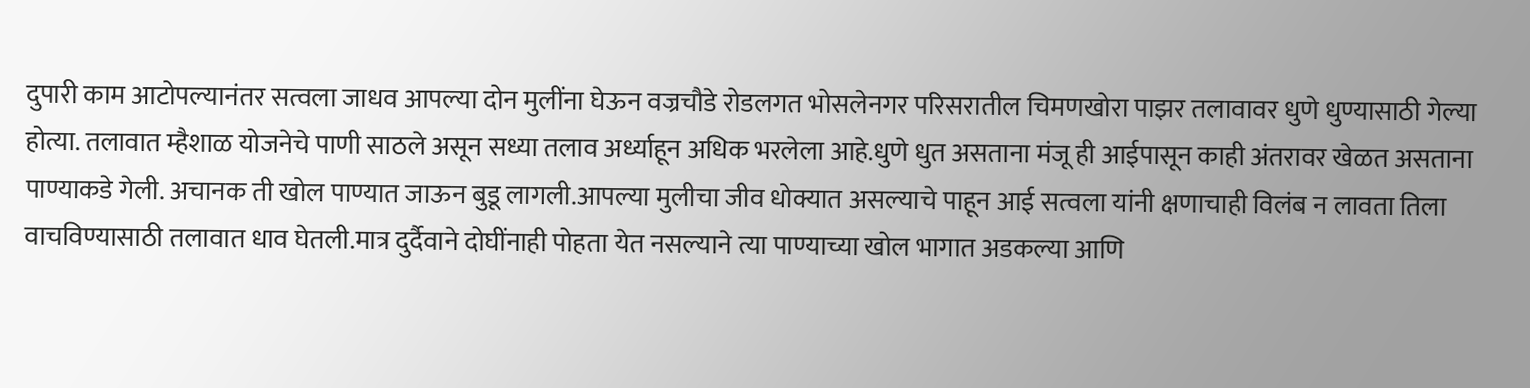दुपारी काम आटोपल्यानंतर सत्वला जाधव आपल्या दोन मुलींना घेऊन वज्रचौडे रोडलगत भोसलेनगर परिसरातील चिमणखोरा पाझर तलावावर धुणे धुण्यासाठी गेल्या होत्या. तलावात म्हैशाळ योजनेचे पाणी साठले असून सध्या तलाव अर्ध्याहून अधिक भरलेला आहे.धुणे धुत असताना मंजू ही आईपासून काही अंतरावर खेळत असताना पाण्याकडे गेली. अचानक ती खोल पाण्यात जाऊन बुडू लागली.आपल्या मुलीचा जीव धोक्यात असल्याचे पाहून आई सत्वला यांनी क्षणाचाही विलंब न लावता तिला वाचविण्यासाठी तलावात धाव घेतली.मात्र दुर्दैवाने दोघींनाही पोहता येत नसल्याने त्या पाण्याच्या खोल भागात अडकल्या आणि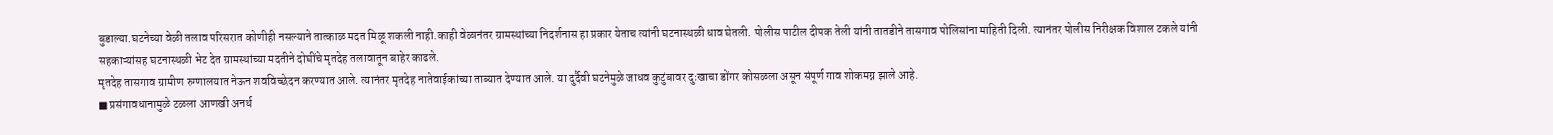बुडाल्या.घटनेच्या वेळी तलाव परिसरात कोणीही नसल्याने तात्काळ मदत मिळू शकली नाही.काही वेळानंतर ग्रामस्थांच्या निदर्शनास हा प्रकार येताच त्यांनी घटनास्थळी धाव घेतली. पोलीस पाटील दीपक तेली यांनी तातडीने तासगाव पोलिसांना माहिती दिली. त्यानंतर पोलीस निरीक्षक विशाल टकले यांनी सहकाऱ्यांसह घटनास्थळी भेट देत ग्रामस्थांच्या मदतीने दोघींचे मृतदेह तलावातून बाहेर काढले.
मृतदेह तासगाव ग्रामीण रुग्णालयात नेऊन शवविच्छेदन करण्यात आले. त्यानंतर मृतदेह नातेवाईकांच्या ताब्यात देण्यात आले. या दुर्दैवी घटनेमुळे जाधव कुटुंबावर दुःखाचा डोंगर कोसळला असून संपूर्ण गाव शोकमग्न झाले आहे.
■ प्रसंगावधानामुळे टळला आणखी अनर्थ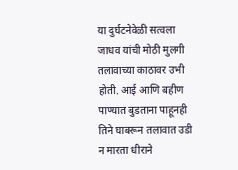या दुर्घटनेवेळी सत्वला जाधव यांची मोठी मुलगी तलावाच्या काठावर उभी होती. आई आणि बहीण पाण्यात बुडताना पाहूनही तिने घाबरून तलावात उडी न मारता धीराने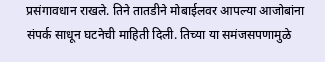प्रसंगावधान राखले. तिने तातडीने मोबाईलवर आपल्या आजोबांना संपर्क साधून घटनेची माहिती दिली. तिच्या या समंजसपणामुळे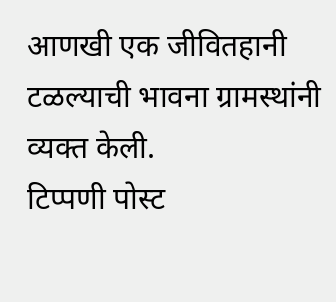आणखी एक जीवितहानी टळल्याची भावना ग्रामस्थांनी व्यक्त केली.
टिप्पणी पोस्ट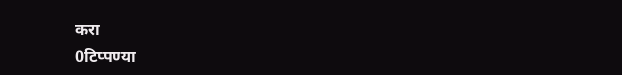करा
0टिप्पण्या